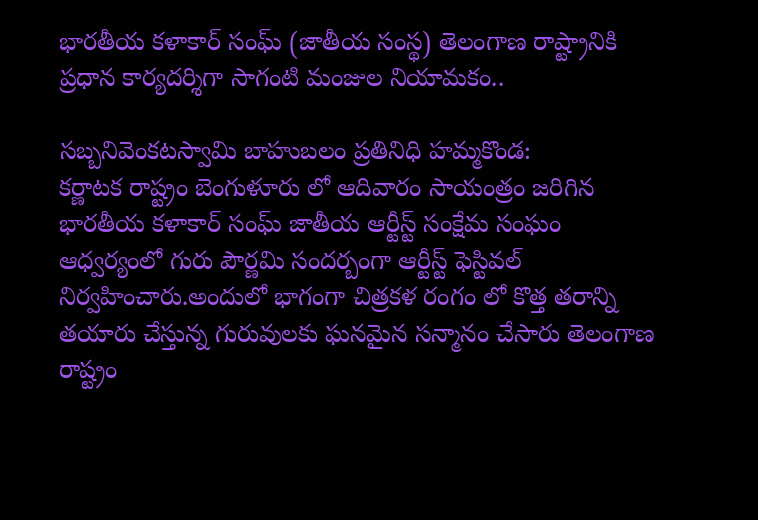భారతీయ కళాకార్ సంఘ్ (జాతీయ సంస్థ) తెలంగాణ రాష్ట్రానికి ప్రధాన కార్యదర్శిగా సాగంటి మంజుల నియామకం..

సబ్బనివెంకటస్వామి బాహుబలం ప్రతినిధి హమ్మకొండ:
కర్ణాటక రాష్ట్రం బెంగుళూరు లో ఆదివారం సాయంత్రం జరిగిన భారతీయ కళాకార్ సంఘ్ జాతీయ ఆర్టీస్ట్ సంక్షేమ సంఘం ఆధ్వర్యంలో గురు పౌర్ణమి సందర్బంగా ఆర్టీస్ట్ ఫెస్టివల్ నిర్వహించారు.అందులో భాగంగా చిత్రకళ రంగం లో కొత్త తరాన్ని తయారు చేస్తున్న గురువులకు ఘనమైన సన్మానం చేసారు తెలంగాణ రాష్ట్రం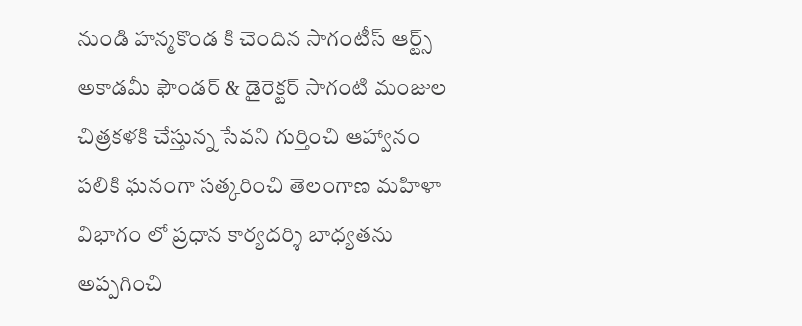నుండి హన్మకొండ కి చెందిన సాగంటీస్ ఆర్ట్స్ అకాడమీ ఫౌండర్ & డైరెక్టర్ సాగంటి మంజుల చిత్రకళకి చేస్తున్న సేవని గుర్తించి ఆహ్వానం పలికి ఘనంగా సత్కరించి తెలంగాణ మహిళా విభాగం లో ప్రధాన కార్యదర్శి బాధ్యతను అప్పగించి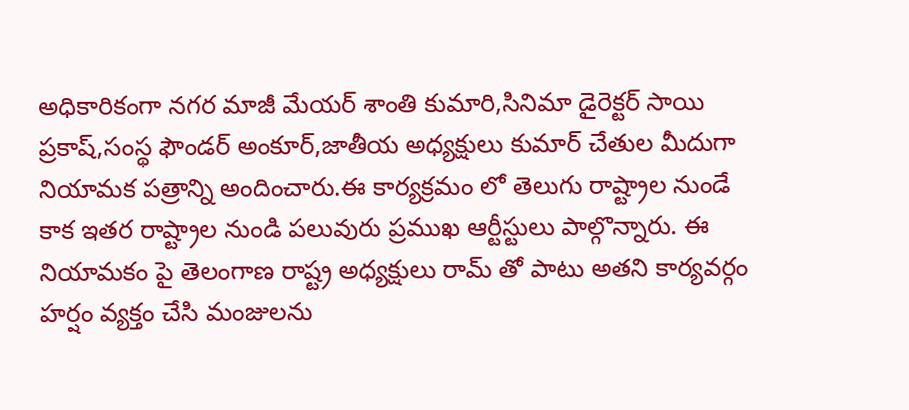అధికారికంగా నగర మాజీ మేయర్ శాంతి కుమారి,సినిమా డైరెక్టర్ సాయి ప్రకాష్,సంస్థ ఫౌండర్ అంకూర్,జాతీయ అధ్యక్షులు కుమార్ చేతుల మీదుగా నియామక పత్రాన్ని అందించారు.ఈ కార్యక్రమం లో తెలుగు రాష్ట్రాల నుండే కాక ఇతర రాష్ట్రాల నుండి పలువురు ప్రముఖ ఆర్టీస్టులు పాల్గొన్నారు. ఈ నియామకం పై తెలంగాణ రాష్ట్ర అధ్యక్షులు రామ్ తో పాటు అతని కార్యవర్గం హర్షం వ్యక్తం చేసి మంజులను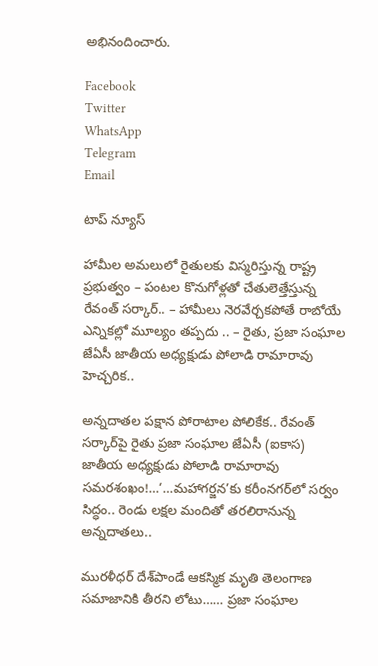అభినందించారు.

Facebook
Twitter
WhatsApp
Telegram
Email

టాప్ న్యూస్

హామీల అమలులో రైతులకు విస్మరిస్తున్న రాష్ట్ర ప్రభుత్వం – పంటల కొనుగోళ్లతో చేతులెత్తేస్తున్న రేవంత్ సర్కార్.. – హామీలు నెరవేర్చకపోతే రాబోయే ఎన్నికల్లో మూల్యం తప్పదు .. – రైతు, ప్రజా సంఘాల జేఏసీ జాతీయ అధ్యక్షుడు పోలాడి రామారావు హెచ్చరిక..

అన్నదాతల పక్షాన పోరాటాల పోలికేక.. రేవంత్ సర్కార్‌పై రైతు ప్రజా సంఘాల జేఏసీ (ఐకాస) జాతీయ అధ్యక్షుడు పోలాడి రామారావు సమరశంఖం!…‘…మహాగర్జన’కు కరీంనగర్‌లో సర్వం సిద్ధం.. రెండు లక్షల మందితో తరలిరానున్న అన్నదాతలు..

మురళీధర్ దేశ్‌పాండే ఆకస్మిక మృతి తెలంగాణ సమాజానికి తీరని లోటు…… ప్రజా సంఘాల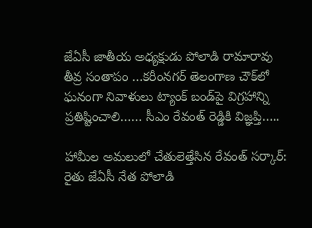జేఏసీ జాతీయ అధ్యక్షుడు పోలాడి రామారావు తీవ్ర సంతాపం …కరీంనగర్ తెలంగాణ చౌక్‌లో ఘనంగా నివాళులు ట్యాంక్ బండ్‌పై విగ్రహాన్ని ప్రతిష్టించాలి…… సీఎం రేవంత్ రెడ్డికి విజ్ఞప్తి…..

హామీల అమలులో చేతులెత్తేసిన రేవంత్ సర్కార్: రైతు జేఏసీ నేత పోలాడి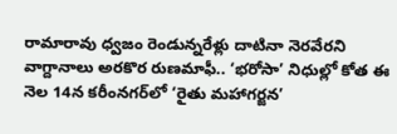రామారావు ధ్వజం రెండున్నరేళ్లు దాటినా నెరవేరని వాగ్దానాలు అరకొర రుణమాఫీ.. ‘భరోసా’ నిధుల్లో కోత ఈ నెల 14న కరీంనగర్‌లో ‘రైతు మహాగర్జన’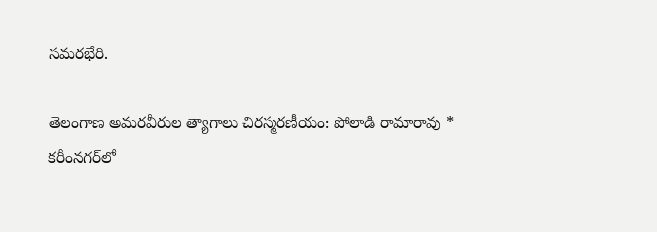సమరభేరి.

తెలంగాణ అమరవీరుల త్యాగాలు చిరస్మరణీయం: పోలాడి రామారావు * కరీంనగర్‌లో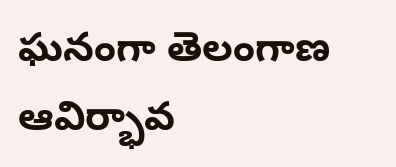ఘనంగా తెలంగాణ ఆవిర్భావ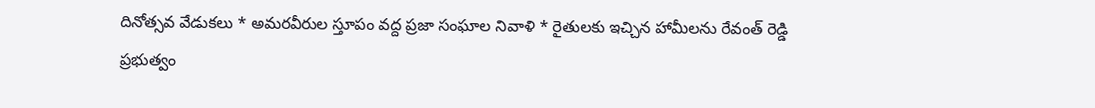దినోత్సవ వేడుకలు * అమరవీరుల స్తూపం వద్ద ప్రజా సంఘాల నివాళి * రైతులకు ఇచ్చిన హామీలను రేవంత్ రెడ్డి ప్రభుత్వం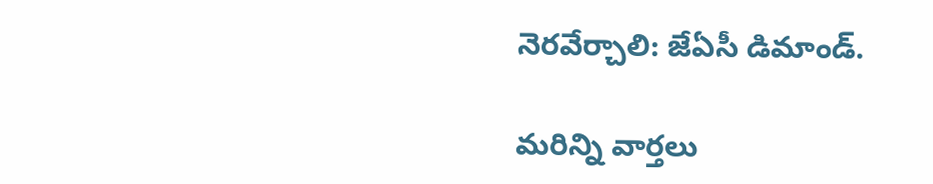నెరవేర్చాలి: జేఏసీ డిమాండ్.

మరిన్ని వార్తలు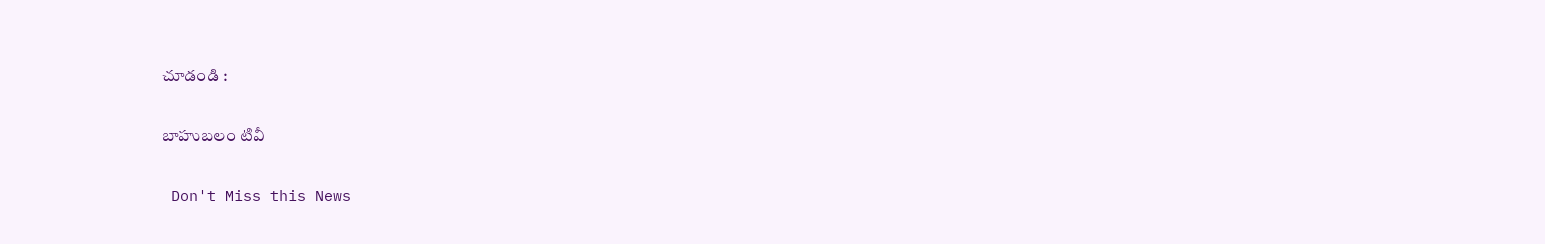చూడండి :

బాహుబలం టివీ

 Don't Miss this News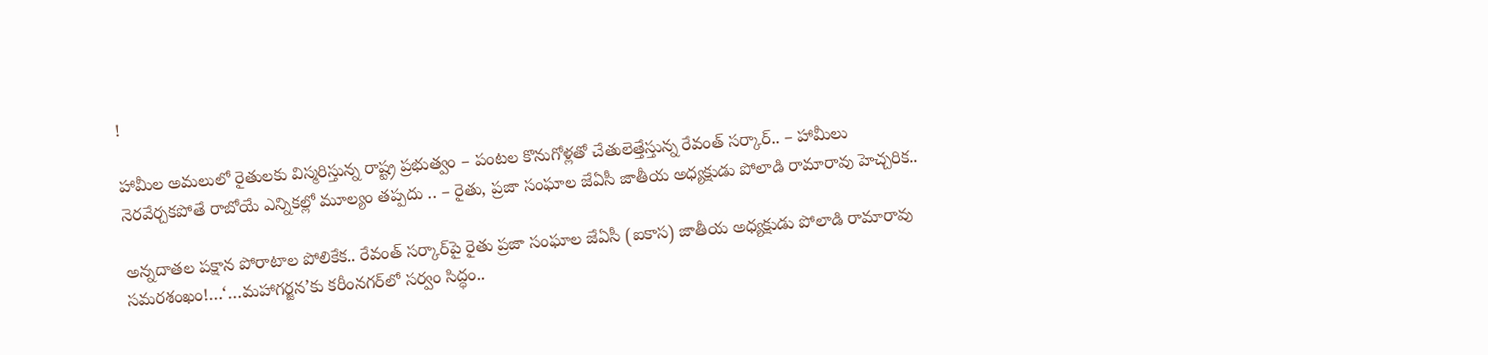!

హామీల అమలులో రైతులకు విస్మరిస్తున్న రాష్ట్ర ప్రభుత్వం – పంటల కొనుగోళ్లతో చేతులెత్తేస్తున్న రేవంత్ సర్కార్.. – హామీలు నెరవేర్చకపోతే రాబోయే ఎన్నికల్లో మూల్యం తప్పదు .. – రైతు, ప్రజా సంఘాల జేఏసీ జాతీయ అధ్యక్షుడు పోలాడి రామారావు హెచ్చరిక..

అన్నదాతల పక్షాన పోరాటాల పోలికేక.. రేవంత్ సర్కార్‌పై రైతు ప్రజా సంఘాల జేఏసీ (ఐకాస) జాతీయ అధ్యక్షుడు పోలాడి రామారావు సమరశంఖం!…‘…మహాగర్జన’కు కరీంనగర్‌లో సర్వం సిద్ధం..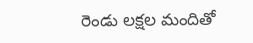రెండు లక్షల మందితో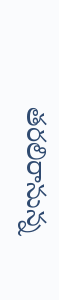తరలిరానున్న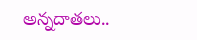అన్నదాతలు..